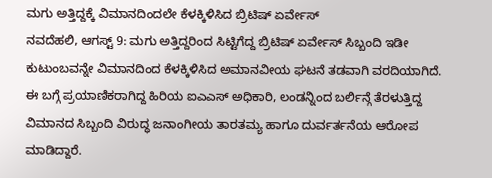ಮಗು ಅತ್ತಿದ್ದಕ್ಕೆ ವಿಮಾನದಿಂದಲೇ ಕೆಳಕ್ಕಿಳಿಸಿದ ಬ್ರಿಟಿಷ್ ಏರ್ವೇಸ್
ನವದೆಹಲಿ, ಆಗಸ್ಟ್ 9: ಮಗು ಅತ್ತಿದ್ದರಿಂದ ಸಿಟ್ಟಿಗೆದ್ದ ಬ್ರಿಟಿಷ್ ಏರ್ವೇಸ್ ಸಿಬ್ಬಂದಿ ಇಡೀ ಕುಟುಂಬವನ್ನೇ ವಿಮಾನದಿಂದ ಕೆಳಕ್ಕಿಳಿಸಿದ ಅಮಾನವೀಯ ಘಟನೆ ತಡವಾಗಿ ವರದಿಯಾಗಿದೆ.
ಈ ಬಗ್ಗೆ ಪ್ರಯಾಣಿಕರಾಗಿದ್ದ ಹಿರಿಯ ಐಎಎಸ್ ಅಧಿಕಾರಿ, ಲಂಡನ್ನಿಂದ ಬರ್ಲಿನ್ಗೆ ತೆರಳುತ್ತಿದ್ದ ವಿಮಾನದ ಸಿಬ್ಬಂದಿ ವಿರುದ್ಧ ಜನಾಂಗೀಯ ತಾರತಮ್ಯ ಹಾಗೂ ದುರ್ವರ್ತನೆಯ ಆರೋಪ ಮಾಡಿದ್ದಾರೆ.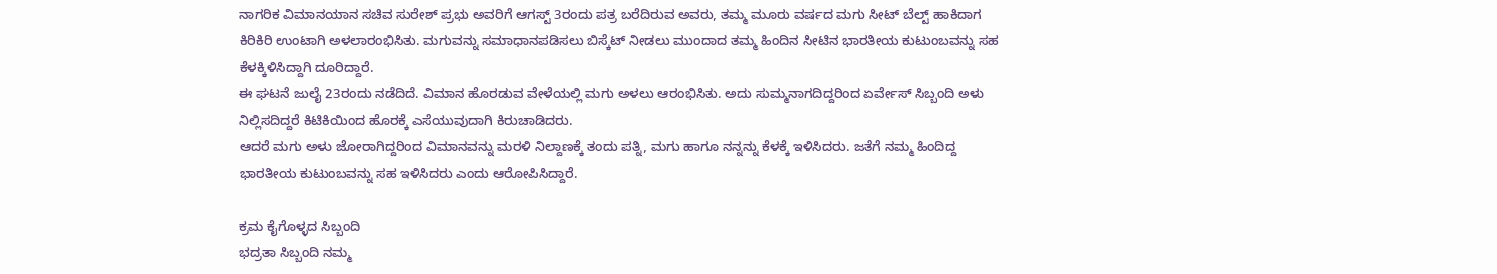ನಾಗರಿಕ ವಿಮಾನಯಾನ ಸಚಿವ ಸುರೇಶ್ ಪ್ರಭು ಅವರಿಗೆ ಆಗಸ್ಟ್ 3ರಂದು ಪತ್ರ ಬರೆದಿರುವ ಅವರು, ತಮ್ಮ ಮೂರು ವರ್ಷದ ಮಗು ಸೀಟ್ ಬೆಲ್ಟ್ ಹಾಕಿದಾಗ ಕಿರಿಕಿರಿ ಉಂಟಾಗಿ ಅಳಲಾರಂಭಿಸಿತು. ಮಗುವನ್ನು ಸಮಾಧಾನಪಡಿಸಲು ಬಿಸ್ಕೆಟ್ ನೀಡಲು ಮುಂದಾದ ತಮ್ಮ ಹಿಂದಿನ ಸೀಟಿನ ಭಾರತೀಯ ಕುಟುಂಬವನ್ನು ಸಹ ಕೆಳಕ್ಕಿಳಿಸಿದ್ದಾಗಿ ದೂರಿದ್ದಾರೆ.
ಈ ಘಟನೆ ಜುಲೈ 23ರಂದು ನಡೆದಿದೆ. ವಿಮಾನ ಹೊರಡುವ ವೇಳೆಯಲ್ಲಿ ಮಗು ಅಳಲು ಆರಂಭಿಸಿತು. ಅದು ಸುಮ್ಮನಾಗದಿದ್ದರಿಂದ ಏರ್ವೇಸ್ ಸಿಬ್ಬಂದಿ ಅಳು ನಿಲ್ಲಿಸದಿದ್ದರೆ ಕಿಟಿಕಿಯಿಂದ ಹೊರಕ್ಕೆ ಎಸೆಯುವುದಾಗಿ ಕಿರುಚಾಡಿದರು.
ಆದರೆ ಮಗು ಅಳು ಜೋರಾಗಿದ್ದರಿಂದ ವಿಮಾನವನ್ನು ಮರಳಿ ನಿಲ್ದಾಣಕ್ಕೆ ತಂದು ಪತ್ನಿ, ಮಗು ಹಾಗೂ ನನ್ನನ್ನು ಕೆಳಕ್ಕೆ ಇಳಿಸಿದರು. ಜತೆಗೆ ನಮ್ಮ ಹಿಂದಿದ್ದ ಭಾರತೀಯ ಕುಟುಂಬವನ್ನು ಸಹ ಇಳಿಸಿದರು ಎಂದು ಆರೋಪಿಸಿದ್ದಾರೆ.

ಕ್ರಮ ಕೈಗೊಳ್ಳದ ಸಿಬ್ಬಂದಿ
ಭದ್ರತಾ ಸಿಬ್ಬಂದಿ ನಮ್ಮ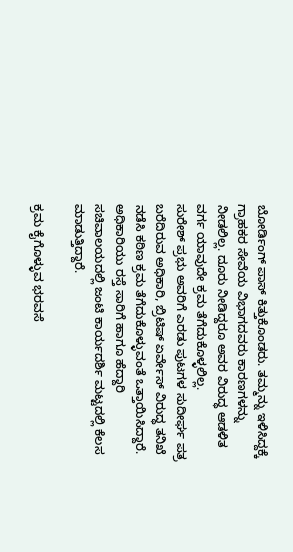ಬೋರ್ಡಿಂಗ್ ಪಾಸ್ ಕಿತ್ತುಕೊಂಡರು. ತಮ್ಮನ್ನು ಇಳಿಸಿದ್ದಕ್ಕೆ ಗ್ರಾಹಕರ ಸೇವೆಯ ವಿಭಾಗದವರು ಕಾರಣಗಳನ್ನು ನೀಡಲಿಲ್ಲ. ದೂರು ನೀಡಿದ್ದರೂ ಅವರ ವಿರುದ್ಧ ಆಡಳಿತ ವರ್ಗ ಯಾವುದೇ ಕ್ರಮ ತೆಗೆದುಕೊಳ್ಳಲಿಲ್ಲ.
ಸುರೇಶ್ ಪ್ರಭು ಅವರಿಗೆ ಎರಡು ಪುಟಗಳ ಸುದೀರ್ಘ ಪತ್ರ ಬರೆದಿರುವ ಅಧಿಕಾರಿ, ಬ್ರಿಟಿಷ್ ಏರ್ವೇಸ್ ವಿರುದ್ಧ ತನಿಖೆ ನಡೆಸಿ ಕಠಿಣ ಕ್ರಮ ತೆಗೆದುಕೊಳ್ಳುವಂತೆ ಒತ್ತಾಯಿಸಿದ್ದಾರೆ.
ಅಧಿಕಾರಿಯು ರಸ್ತೆ ಸಾರಿಗೆ ಹಾಗೂ ಹೆದ್ದಾರಿ ಸಚಿವಾಲಯದಲ್ಲಿ ಜಂಟಿ ಕಾರ್ಯದರ್ಶಿ ಮಟ್ಟದಲ್ಲಿ ಕೆಲಸ ಮಾಡುತ್ತಿದ್ದಾರೆ.

ಕ್ರಮ ಕೈಗೊಳ್ಳುವ ಭರವಸೆ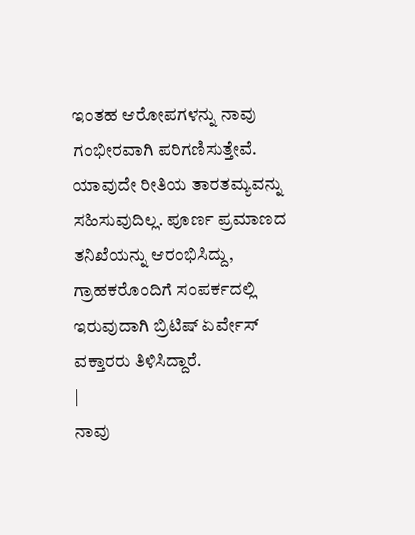ಇಂತಹ ಆರೋಪಗಳನ್ನು ನಾವು ಗಂಭೀರವಾಗಿ ಪರಿಗಣಿಸುತ್ತೇವೆ. ಯಾವುದೇ ರೀತಿಯ ತಾರತಮ್ಯವನ್ನು ಸಹಿಸುವುದಿಲ್ಲ. ಪೂರ್ಣ ಪ್ರಮಾಣದ ತನಿಖೆಯನ್ನು ಆರಂಭಿಸಿದ್ದು, ಗ್ರಾಹಕರೊಂದಿಗೆ ಸಂಪರ್ಕದಲ್ಲಿ ಇರುವುದಾಗಿ ಬ್ರಿಟಿಷ್ ಏರ್ವೇಸ್ ವಕ್ತಾರರು ತಿಳಿಸಿದ್ದಾರೆ.
|
ನಾವು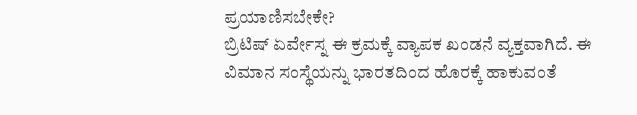ಪ್ರಯಾಣಿಸಬೇಕೇ?
ಬ್ರಿಟಿಷ್ ಏರ್ವೇಸ್ನ ಈ ಕ್ರಮಕ್ಕೆ ವ್ಯಾಪಕ ಖಂಡನೆ ವ್ಯಕ್ತವಾಗಿದೆ. ಈ ವಿಮಾನ ಸಂಸ್ಥೆಯನ್ನು ಭಾರತದಿಂದ ಹೊರಕ್ಕೆ ಹಾಕುವಂತೆ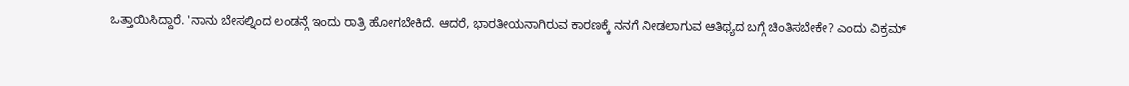ಒತ್ತಾಯಿಸಿದ್ದಾರೆ. 'ನಾನು ಬೇಸಲ್ನಿಂದ ಲಂಡನ್ಗೆ ಇಂದು ರಾತ್ರಿ ಹೋಗಬೇಕಿದೆ. ಆದರೆ, ಭಾರತೀಯನಾಗಿರುವ ಕಾರಣಕ್ಕೆ ನನಗೆ ನೀಡಲಾಗುವ ಆತಿಥ್ಯದ ಬಗ್ಗೆ ಚಿಂತಿಸಬೇಕೇ? ಎಂದು ವಿಕ್ರಮ್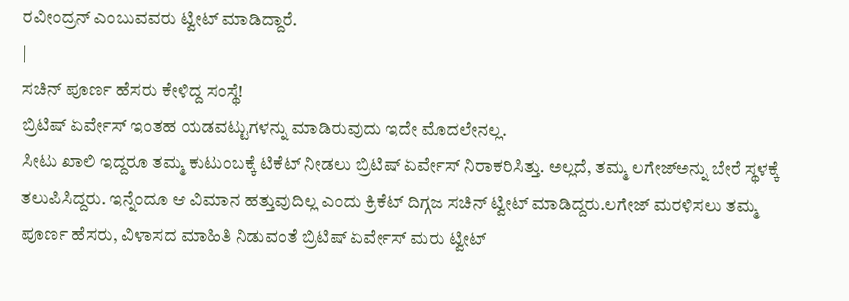ರವೀಂದ್ರನ್ ಎಂಬುವವರು ಟ್ವೀಟ್ ಮಾಡಿದ್ದಾರೆ.
|
ಸಚಿನ್ ಪೂರ್ಣ ಹೆಸರು ಕೇಳಿದ್ದ ಸಂಸ್ಥೆ!
ಬ್ರಿಟಿಷ್ ಏರ್ವೇಸ್ ಇಂತಹ ಯಡವಟ್ಟುಗಳನ್ನು ಮಾಡಿರುವುದು ಇದೇ ಮೊದಲೇನಲ್ಲ.
ಸೀಟು ಖಾಲಿ ಇದ್ದರೂ ತಮ್ಮ ಕುಟುಂಬಕ್ಕೆ ಟಿಕೆಟ್ ನೀಡಲು ಬ್ರಿಟಿಷ್ ಏರ್ವೇಸ್ ನಿರಾಕರಿಸಿತ್ತು. ಅಲ್ಲದೆ, ತಮ್ಮ ಲಗೇಜ್ಅನ್ನು ಬೇರೆ ಸ್ಥಳಕ್ಕೆ ತಲುಪಿಸಿದ್ದರು. ಇನ್ನೆಂದೂ ಆ ವಿಮಾನ ಹತ್ತುವುದಿಲ್ಲ ಎಂದು ಕ್ರಿಕೆಟ್ ದಿಗ್ಗಜ ಸಚಿನ್ ಟ್ವೀಟ್ ಮಾಡಿದ್ದರು.ಲಗೇಜ್ ಮರಳಿಸಲು ತಮ್ಮ ಪೂರ್ಣ ಹೆಸರು, ವಿಳಾಸದ ಮಾಹಿತಿ ನಿಡುವಂತೆ ಬ್ರಿಟಿಷ್ ಏರ್ವೇಸ್ ಮರು ಟ್ವೀಟ್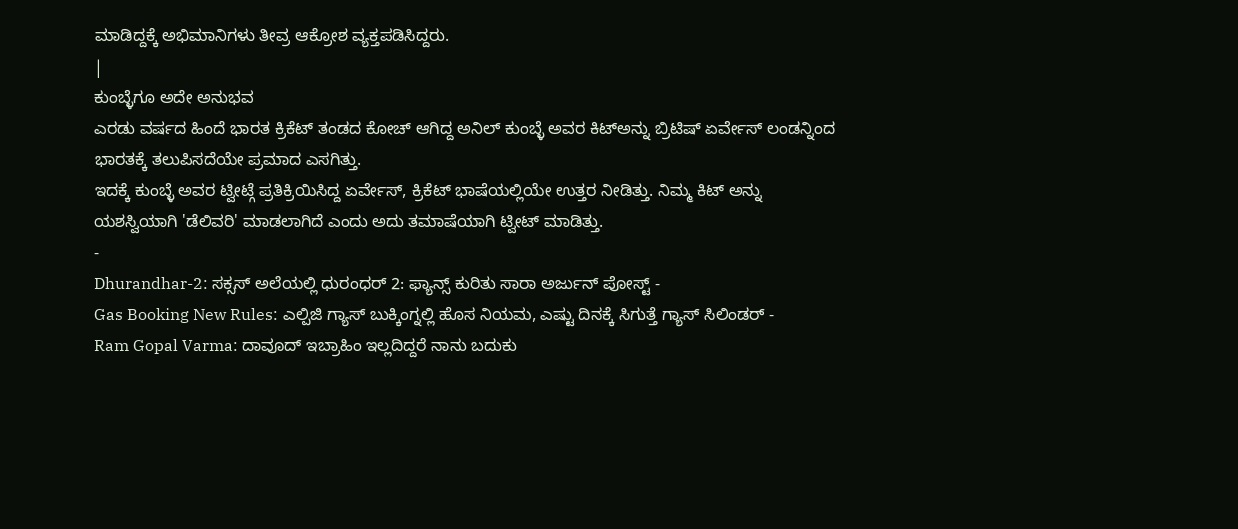ಮಾಡಿದ್ದಕ್ಕೆ ಅಭಿಮಾನಿಗಳು ತೀವ್ರ ಆಕ್ರೋಶ ವ್ಯಕ್ತಪಡಿಸಿದ್ದರು.
|
ಕುಂಬ್ಳೆಗೂ ಅದೇ ಅನುಭವ
ಎರಡು ವರ್ಷದ ಹಿಂದೆ ಭಾರತ ಕ್ರಿಕೆಟ್ ತಂಡದ ಕೋಚ್ ಆಗಿದ್ದ ಅನಿಲ್ ಕುಂಬ್ಳೆ ಅವರ ಕಿಟ್ಅನ್ನು ಬ್ರಿಟಿಷ್ ಏರ್ವೇಸ್ ಲಂಡನ್ನಿಂದ ಭಾರತಕ್ಕೆ ತಲುಪಿಸದೆಯೇ ಪ್ರಮಾದ ಎಸಗಿತ್ತು.
ಇದಕ್ಕೆ ಕುಂಬ್ಳೆ ಅವರ ಟ್ವೀಟ್ಗೆ ಪ್ರತಿಕ್ರಿಯಿಸಿದ್ದ ಏರ್ವೇಸ್, ಕ್ರಿಕೆಟ್ ಭಾಷೆಯಲ್ಲಿಯೇ ಉತ್ತರ ನೀಡಿತ್ತು. ನಿಮ್ಮ ಕಿಟ್ ಅನ್ನು ಯಶಸ್ವಿಯಾಗಿ 'ಡೆಲಿವರಿ' ಮಾಡಲಾಗಿದೆ ಎಂದು ಅದು ತಮಾಷೆಯಾಗಿ ಟ್ವೀಟ್ ಮಾಡಿತ್ತು.
-
Dhurandhar-2: ಸಕ್ಸಸ್ ಅಲೆಯಲ್ಲಿ ಧುರಂಧರ್ 2: ಫ್ಯಾನ್ಸ್ ಕುರಿತು ಸಾರಾ ಅರ್ಜುನ್ ಪೋಸ್ಟ್ -
Gas Booking New Rules: ಎಲ್ಪಿಜಿ ಗ್ಯಾಸ್ ಬುಕ್ಕಿಂಗ್ನಲ್ಲಿ ಹೊಸ ನಿಯಮ, ಎಷ್ಟು ದಿನಕ್ಕೆ ಸಿಗುತ್ತೆ ಗ್ಯಾಸ್ ಸಿಲಿಂಡರ್ -
Ram Gopal Varma: ದಾವೂದ್ ಇಬ್ರಾಹಿಂ ಇಲ್ಲದಿದ್ದರೆ ನಾನು ಬದುಕು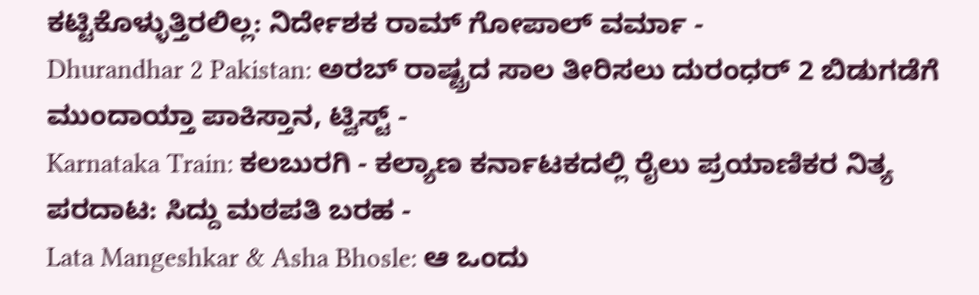ಕಟ್ಟಿಕೊಳ್ಳುತ್ತಿರಲಿಲ್ಲ: ನಿರ್ದೇಶಕ ರಾಮ್ ಗೋಪಾಲ್ ವರ್ಮಾ -
Dhurandhar 2 Pakistan: ಅರಬ್ ರಾಷ್ಟ್ರದ ಸಾಲ ತೀರಿಸಲು ದುರಂಧರ್ 2 ಬಿಡುಗಡೆಗೆ ಮುಂದಾಯ್ತಾ ಪಾಕಿಸ್ತಾನ, ಟ್ವಿಸ್ಟ್ -
Karnataka Train: ಕಲಬುರಗಿ - ಕಲ್ಯಾಣ ಕರ್ನಾಟಕದಲ್ಲಿ ರೈಲು ಪ್ರಯಾಣಿಕರ ನಿತ್ಯ ಪರದಾಟ: ಸಿದ್ದು ಮಠಪತಿ ಬರಹ -
Lata Mangeshkar & Asha Bhosle: ಆ ಒಂದು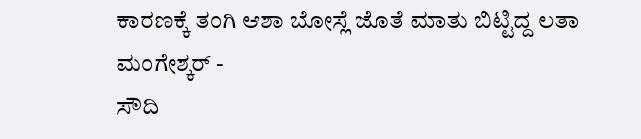ಕಾರಣಕ್ಕೆ ತಂಗಿ ಆಶಾ ಬೋಸ್ಲೆ ಜೊತೆ ಮಾತು ಬಿಟ್ಟಿದ್ದ ಲತಾ ಮಂಗೇಶ್ಕರ್ -
ಸೌದಿ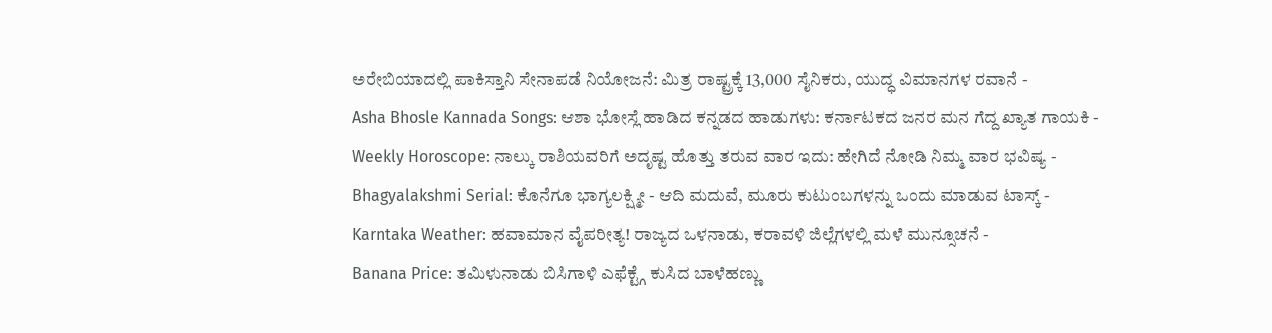ಅರೇಬಿಯಾದಲ್ಲಿ ಪಾಕಿಸ್ತಾನಿ ಸೇನಾಪಡೆ ನಿಯೋಜನೆ: ಮಿತ್ರ ರಾಷ್ಟ್ರಕ್ಕೆ 13,000 ಸೈನಿಕರು, ಯುದ್ಧ ವಿಮಾನಗಳ ರವಾನೆ -
Asha Bhosle Kannada Songs: ಆಶಾ ಭೋಸ್ಲೆ ಹಾಡಿದ ಕನ್ನಡದ ಹಾಡುಗಳು: ಕರ್ನಾಟಕದ ಜನರ ಮನ ಗೆದ್ದ ಖ್ಯಾತ ಗಾಯಕಿ -
Weekly Horoscope: ನಾಲ್ಕು ರಾಶಿಯವರಿಗೆ ಅದೃಷ್ಟ ಹೊತ್ತು ತರುವ ವಾರ ಇದು: ಹೇಗಿದೆ ನೋಡಿ ನಿಮ್ಮ ವಾರ ಭವಿಷ್ಯ -
Bhagyalakshmi Serial: ಕೊನೆಗೂ ಭಾಗ್ಯಲಕ್ಷ್ಮೀ - ಆದಿ ಮದುವೆ, ಮೂರು ಕುಟುಂಬಗಳನ್ನು ಒಂದು ಮಾಡುವ ಟಾಸ್ಕ್ -
Karntaka Weather: ಹವಾಮಾನ ವೈಪರೀತ್ಯ! ರಾಜ್ಯದ ಒಳನಾಡು, ಕರಾವಳಿ ಜಿಲ್ಲೆಗಳಲ್ಲಿ ಮಳೆ ಮುನ್ಸೂಚನೆ -
Banana Price: ತಮಿಳುನಾಡು ಬಿಸಿಗಾಳಿ ಎಫೆಕ್ಟ್ಗೆ ಕುಸಿದ ಬಾಳೆಹಣ್ಣು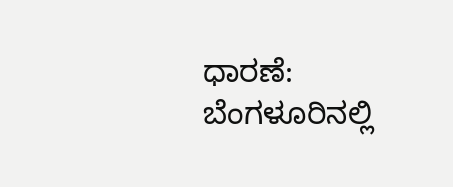ಧಾರಣೆ: ಬೆಂಗಳೂರಿನಲ್ಲಿ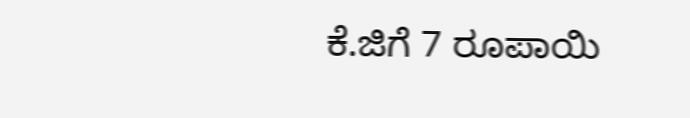ಕೆ.ಜಿಗೆ 7 ರೂಪಾಯಿ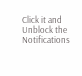Click it and Unblock the Notifications